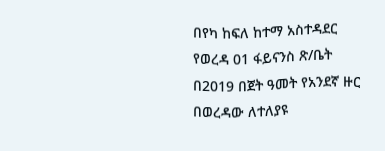በየካ ከፍለ ከተማ አስተዳደር የወረዳ 01 ፋይናንስ ጽ/ቤት በ2019 በጀት ዓመት የአንደኛ ዙር በወረዳው ለተለያዩ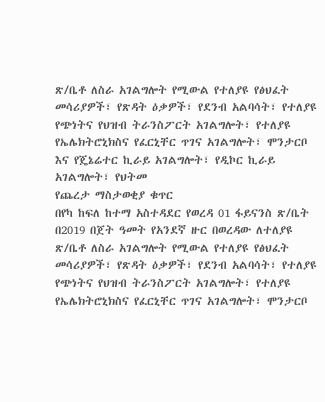ጽ/ቤቶ ለስራ አገልግሎት የሚውል የተለያዩ የፅህፈት መሳሪያዎች፣ የጽዳት ዕቃዎች፣ የደንብ አልባሳት፣ የተለያዩ የጭነትና የህዝብ ትራንስፖርት አገልግሎት፣ የተለያዩ የኤሌክትሮኒክስና የፈርኒቸር ጥገና አገልግሎት፣ ሞንታርቦ እና የጄኔሬተር ኪራይ አገልግሎት፣ የዲኮር ኪራይ አገልግሎት፣ የህትመ
የጨረታ ማስታወቂያ ቁጥር
በየካ ከፍለ ከተማ አስተዳደር የወረዳ 01 ፋይናንስ ጽ/ቤት በ2019 በጀት ዓመት የአንደኛ ዙር በወረዳው ለተለያዩ ጽ/ቤቶ ለስራ አገልግሎት የሚውል የተለያዩ የፅህፈት መሳሪያዎች፣ የጽዳት ዕቃዎች፣ የደንብ አልባሳት፣ የተለያዩ የጭነትና የህዝብ ትራንስፖርት አገልግሎት፣ የተለያዩ የኤሌክትሮኒክስና የፈርኒቸር ጥገና አገልግሎት፣ ሞንታርቦ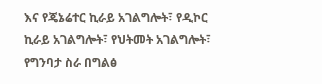እና የጄኔሬተር ኪራይ አገልግሎት፣ የዲኮር ኪራይ አገልግሎት፣ የህትመት አገልግሎት፣ የግንባታ ስራ በግልፅ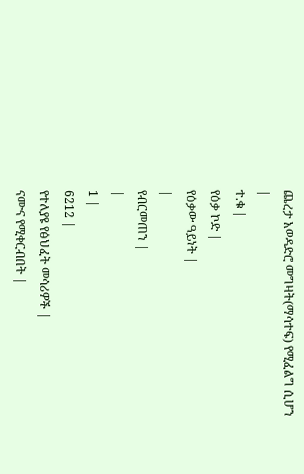ጨረታ አወዳድሮ መግዛት(ማሳተፍ) የሚፈልግ ሲሆን
|
ተ.ቁ |
የዕቃ ኮድ |
የዕቃው ዓይነት |
|
የብርመጠን |
|
1 |
6212 |
የተለያዩ የፅህፈት መሳሪዎች |
ናሙና የሚቀርብበት |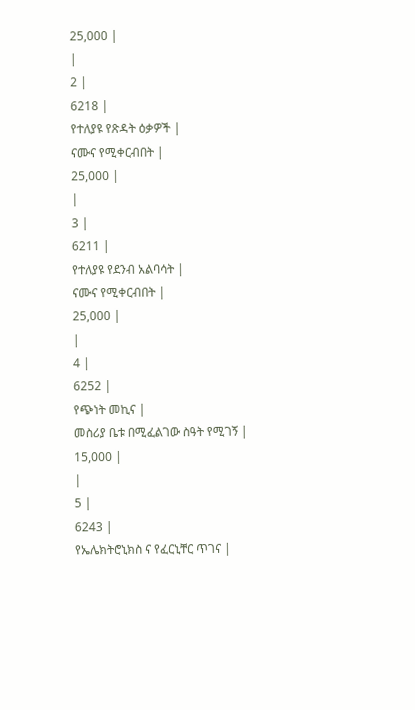25,000 |
|
2 |
6218 |
የተለያዩ የጽዳት ዕቃዎች |
ናሙና የሚቀርብበት |
25,000 |
|
3 |
6211 |
የተለያዩ የደንብ አልባሳት |
ናሙና የሚቀርብበት |
25,000 |
|
4 |
6252 |
የጭነት መኪና |
መስሪያ ቤቱ በሚፈልገው ስዓት የሚገኝ |
15,000 |
|
5 |
6243 |
የኤሌክትሮኒክስ ና የፈርኒቸር ጥገና |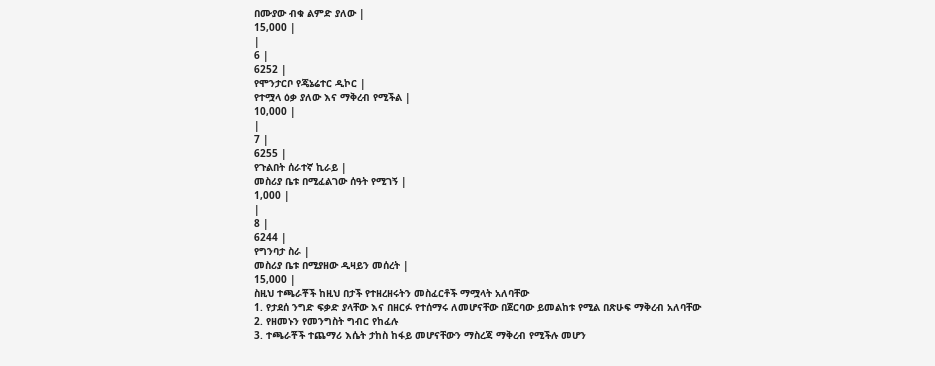በሙያው ብቁ ልምድ ያለው |
15,000 |
|
6 |
6252 |
የሞንታርቦ የጄኔሬተር ዲኮር |
የተሟላ ዕቃ ያለው እና ማቅረብ የሚችል |
10,000 |
|
7 |
6255 |
የጉልበት ሰራተኛ ኪራይ |
መስሪያ ቤቱ በሚፈልገው ሰዓት የሚገኝ |
1,000 |
|
8 |
6244 |
የግንባታ ስራ |
መስሪያ ቤቱ በሚያዘው ዲዛይን መሰረት |
15,000 |
ስዚህ ተጫራቾች ከዚህ በታች የተዘረዘሩትን መስፈርቶች ማሟላት አለባቸው
1. የታደሰ ንግድ ፍቃድ ያላቸው እና በዘርፉ የተሰማሩ ለመሆናቸው በጀርባው ይመልከቱ የሚል በጽሁፍ ማቅረብ አለባቸው
2. የዘመኑን የመንግስት ግብር የከፈሉ
3. ተጫራቾች ተጨማሪ እሴት ታከስ ከፋይ መሆናቸውን ማስረጃ ማቅረብ የሚችሉ መሆን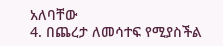አለባቸው
4. በጨረታ ለመሳተፍ የሚያስችል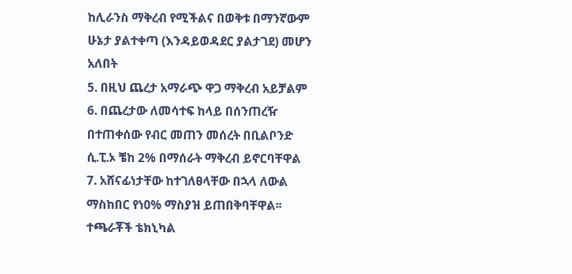ከሊራንስ ማቅረብ የሚችልና በወቅቱ በማንኛውም ሁኔታ ያልተቀጣ (እንዳይወዳደር ያልታገደ) መሆን አለበት
5. በዚህ ጨረታ አማራጭ ዋጋ ማቅረብ አይቻልም
6. በጨረታው ለመሳተፍ ከላይ በሰንጠረዥ በተጠቀሰው የብር መጠን መሰረት በቢልቦንድ ሲ.ፒ.ኦ ቼከ 2% በማሰራት ማቅረብ ይኖርባቸዋል
7. አሸናፊነታቸው ከተገለፀላቸው በኋላ ለውል ማስከበር የነዐ% ማስያዝ ይጠበቅባቸዋል፡፡ ተጫራቾች ቴክኒካል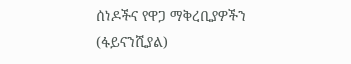ሰነዶችና የዋጋ ማቅረቢያዎችን (ፋይናንሺያል)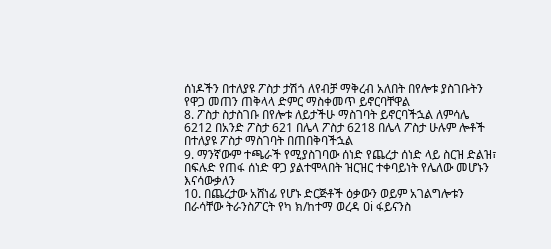ሰነዶችን በተለያዩ ፖስታ ታሽጎ ለየብቻ ማቅረብ አለበት በየሎቱ ያስገቡትን የዋጋ መጠን ጠቅላላ ድምር ማስቀመጥ ይኖርባቸዋል
8. ፖስታ ስታስገቡ በየሎቱ ለይታችሁ ማስገባት ይኖርባችኋል ለምሳሌ 6212 በአንድ ፖስታ 621 በሌላ ፖስታ 6218 በሌላ ፖስታ ሁሉም ሎቶች በተለያዩ ፖስታ ማስገባት በጠበቅባችኋል
9. ማንኛውም ተጫራች የሚያስገባው ሰነድ የጨረታ ሰነድ ላይ ስርዝ ድልዝ፣ በፍሉድ የጠፋ ሰነድ ዋጋ ያልተሞላበት ዝርዝር ተቀባይነት የሌለው መሆኑን እናሳውቃለን
10. በጨረታው አሸነፊ የሆኑ ድርጅቶች ዕቃውን ወይም አገልግሎቱን በራሳቸው ትራንስፖርት የካ ክ/ከተማ ወረዳ ዐi ፋይናንስ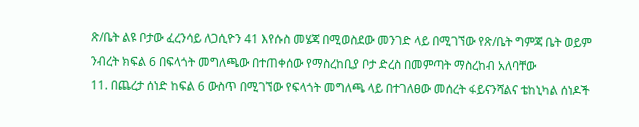ጽ/ቤት ልዩ ቦታው ፈረንሳይ ለጋሲዮን 41 እየሱስ መሄጃ በሚወስደው መንገድ ላይ በሚገኘው የጽ/ቤት ግምጃ ቤት ወይም ንብረት ክፍል 6 በፍላጎት መግለጫው በተጠቀሰው የማስረከቢያ ቦታ ድረስ በመምጣት ማስረከብ አለባቸው
11. በጨረታ ሰነድ ከፍል 6 ውስጥ በሚገኘው የፍላጎት መግለጫ ላይ በተገለፀው መሰረት ፋይናንሻልና ቴከኒካል ሰነዶች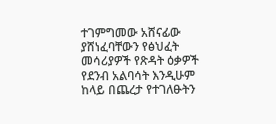ተገምግመው አሸናፊው ያሸነፈባቸውን የፅህፈት መሳሪያዎች የጽዳት ዕቃዎች የደንብ አልባሳት እንዲሁም ከላይ በጨረታ የተገለፁትን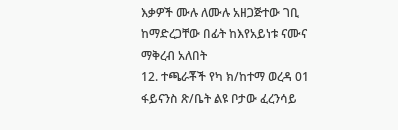እቃዎች ሙሉ ለሙሉ አዘጋጅተው ገቢ ከማድረጋቸው በፊት ከእየአይነቱ ናሙና ማቅረብ አለበት
12. ተጫራቾች የካ ክ/ከተማ ወረዳ 01 ፋይናንስ ጽ/ቤት ልዩ ቦታው ፈረንሳይ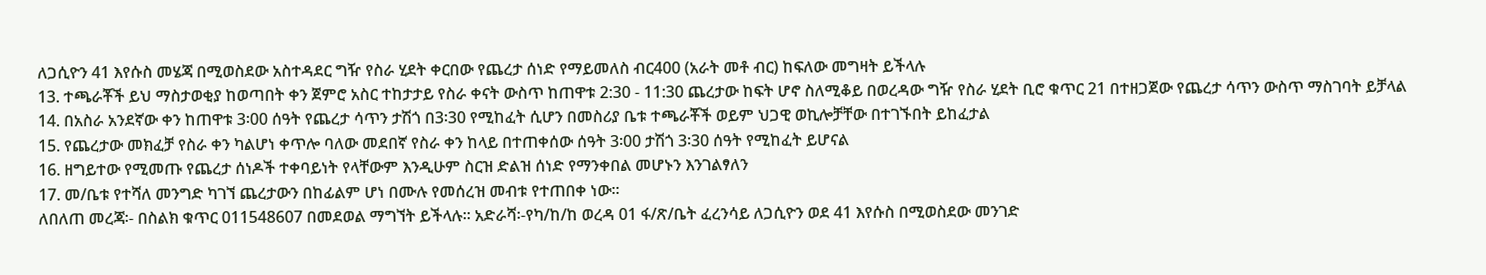ለጋሲዮን 41 እየሱስ መሄጃ በሚወስደው አስተዳደር ግዥ የስራ ሂደት ቀርበው የጨረታ ሰነድ የማይመለስ ብር400 (አራት መቶ ብር) ከፍለው መግዛት ይችላሉ
13. ተጫራቾች ይህ ማስታወቂያ ከወጣበት ቀን ጀምሮ አስር ተከታታይ የስራ ቀናት ውስጥ ከጠዋቱ 2:30 - 11:30 ጨረታው ከፍት ሆኖ ስለሚቆይ በወረዳው ግዥ የስራ ሂደት ቢሮ ቁጥር 21 በተዘጋጀው የጨረታ ሳጥን ውስጥ ማስገባት ይቻላል
14. በአስራ አንደኛው ቀን ከጠዋቱ 3፡00 ሰዓት የጨረታ ሳጥን ታሽጎ በ3፡30 የሚከፈት ሲሆን በመስሪያ ቤቱ ተጫራቾች ወይም ህጋዊ ወኪሎቻቸው በተገኙበት ይከፈታል
15. የጨረታው መክፈቻ የስራ ቀን ካልሆነ ቀጥሎ ባለው መደበኛ የስራ ቀን ከላይ በተጠቀሰው ሰዓት 3፡00 ታሽጎ 3፡30 ሰዓት የሚከፈት ይሆናል
16. ዘግይተው የሚመጡ የጨረታ ሰነዶች ተቀባይነት የላቸውም እንዲሁም ስርዝ ድልዝ ሰነድ የማንቀበል መሆኑን እንገልፃለን
17. መ/ቤቱ የተሻለ መንግድ ካገኘ ጨረታውን በከፊልም ሆነ በሙሉ የመሰረዝ መብቱ የተጠበቀ ነው፡፡
ለበለጠ መረጃ፡- በስልክ ቁጥር 011548607 በመደወል ማግኘት ይችላሉ፡፡ አድራሻ፡-የካ/ከ/ከ ወረዳ 01 ፋ/ጽ/ቤት ፈረንሳይ ለጋሲዮን ወደ 41 እየሱስ በሚወስደው መንገድ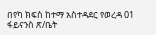በየካ ክፍስ ከተማ አስተዳደር የወረዳ 01 ፋይናንስ ጽ/ቤት